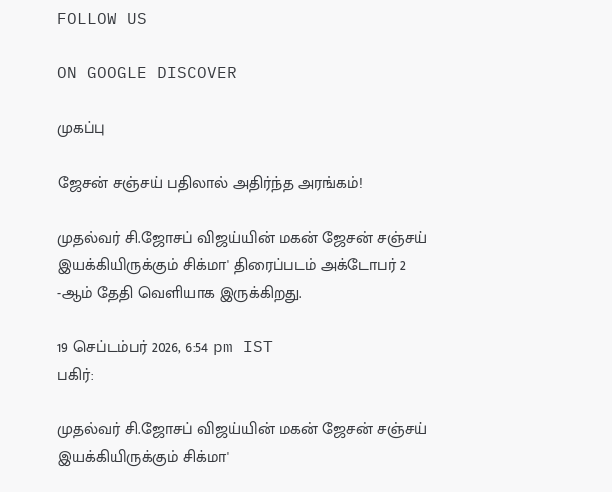FOLLOW US

ON GOOGLE DISCOVER

முகப்பு

ஜேசன் சஞ்சய் பதிலால் அதிர்ந்த அரங்கம்!

முதல்வர் சி.ஜோசப் விஜய்யின் மகன் ஜேசன் சஞ்சய் இயக்கியிருக்கும் சிக்மா' திரைப்படம் அக்டோபர் 2 -ஆம் தேதி வெளியாக இருக்கிறது.

19 செப்டம்பர் 2026, 6:54 pm IST
பகிர்:

முதல்வர் சி.ஜோசப் விஜய்யின் மகன் ஜேசன் சஞ்சய் இயக்கியிருக்கும் சிக்மா'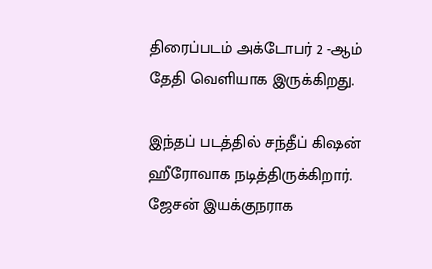திரைப்படம் அக்டோபர் 2 -ஆம் தேதி வெளியாக இருக்கிறது.

இந்தப் படத்தில் சந்தீப் கிஷன் ஹீரோவாக நடித்திருக்கிறார். ஜேசன் இயக்குநராக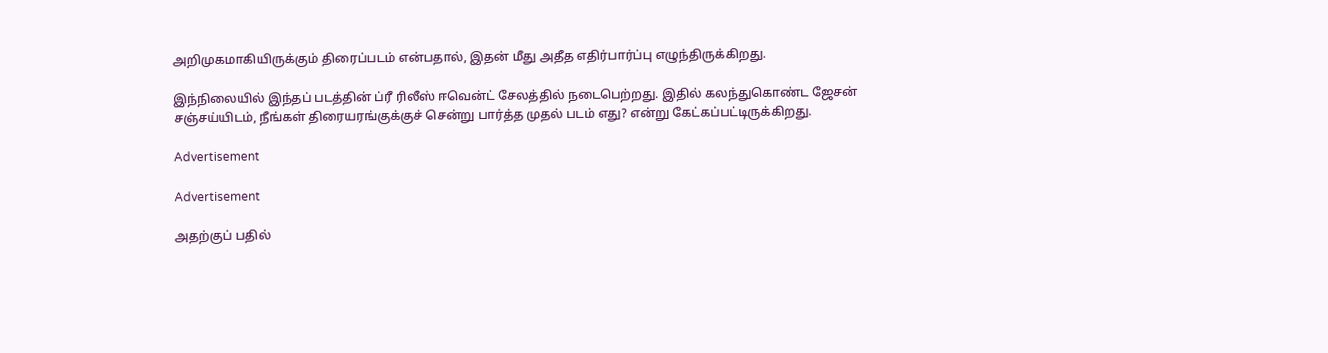அறிமுகமாகியிருக்கும் திரைப்படம் என்பதால், இதன் மீது அதீத எதிர்பார்ப்பு எழுந்திருக்கிறது.

இந்நிலையில் இந்தப் படத்தின் ப்ரீ ரிலீஸ் ஈவென்ட் சேலத்தில் நடைபெற்றது. இதில் கலந்துகொண்ட ஜேசன் சஞ்சய்யிடம், நீங்கள் திரையரங்குக்குச் சென்று பார்த்த முதல் படம் எது? என்று கேட்கப்பட்டிருக்கிறது.

Advertisement

Advertisement

அதற்குப் பதில்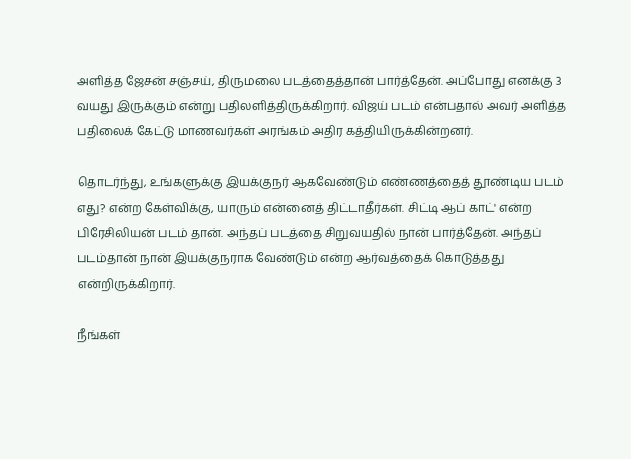அளித்த ஜேசன் சஞ்சய், திருமலை படத்தைத்தான் பார்த்தேன். அப்போது எனக்கு 3 வயது இருக்கும் என்று பதிலளித்திருக்கிறார். விஜய் படம் என்பதால் அவர் அளித்த பதிலைக் கேட்டு மாணவர்கள் அரங்கம் அதிர கத்தியிருக்கின்றனர்.

தொடர்ந்து, உங்களுக்கு இயக்குநர் ஆகவேண்டும் எண்ணத்தைத் தூண்டிய படம் எது? என்ற கேள்விக்கு, யாரும் என்னைத் திட்டாதீர்கள். சிட்டி ஆப் காட்' என்ற பிரேசிலியன் படம் தான். அந்தப் படத்தை சிறுவயதில் நான் பார்த்தேன். அந்தப் படம்தான் நான் இயக்குநராக வேண்டும் என்ற ஆர்வத்தைக் கொடுத்தது என்றிருக்கிறார்.

நீங்கள்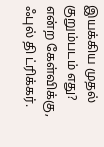இயக்கிய முதல் குறும்படம் எது? என்ற கேள்விக்கு, ஃபுல் தி ட்ரிக்கர்.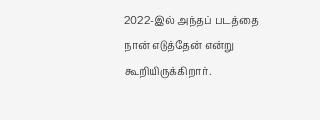2022-இல் அந்தப் படத்தை நான் எடுத்தேன் என்று கூறியிருக்கிறார்.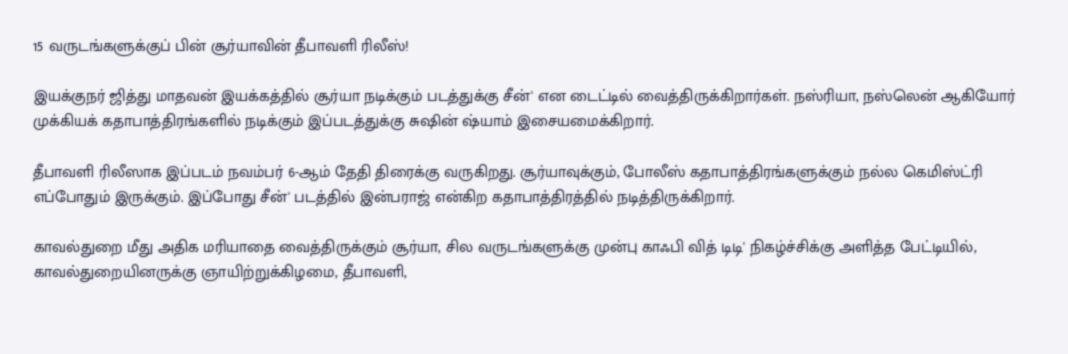15 வருடங்களுக்குப் பின் சூர்யாவின் தீபாவளி ரிலீஸ்!

இயக்குநர் ஜித்து மாதவன் இயக்கத்தில் சூர்யா நடிக்கும் படத்துக்கு சீன்' என டைட்டில் வைத்திருக்கிறார்கள். நஸ்ரியா, நஸ்லென் ஆகியோர் முக்கியக் கதாபாத்திரங்களில் நடிக்கும் இப்படத்துக்கு சுஷின் ஷ்யாம் இசையமைக்கிறார்.

தீபாவளி ரிலீஸாக இப்படம் நவம்பர் 6-ஆம் தேதி திரைக்கு வருகிறது. சூர்யாவுக்கும், போலீஸ் கதாபாத்திரங்களுக்கும் நல்ல கெமிஸ்ட்ரி எப்போதும் இருக்கும். இப்போது சீன்' படத்தில் இன்பராஜ் என்கிற கதாபாத்திரத்தில் நடித்திருக்கிறார்.

காவல்துறை மீது அதிக மரியாதை வைத்திருக்கும் சூர்யா, சில வருடங்களுக்கு முன்பு காஃபி வித் டிடி' நிகழ்ச்சிக்கு அளித்த பேட்டியில், காவல்துறையினருக்கு ஞாயிற்றுக்கிழமை, தீபாவளி,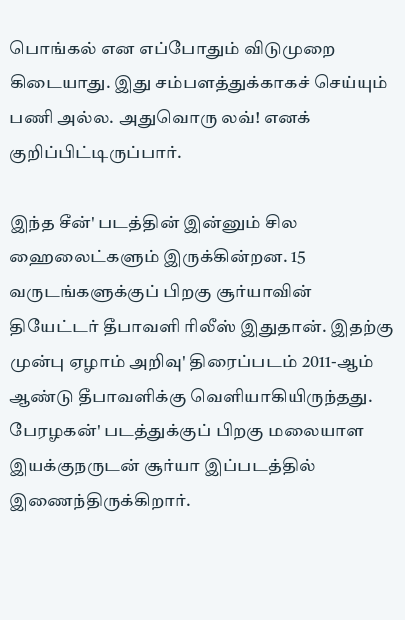பொங்கல் என எப்போதும் விடுமுறை கிடையாது. இது சம்பளத்துக்காகச் செய்யும் பணி அல்ல. அதுவொரு லவ்! எனக் குறிப்பிட்டிருப்பார்.

இந்த சீன்' படத்தின் இன்னும் சில ஹைலைட்களும் இருக்கின்றன. 15 வருடங்களுக்குப் பிறகு சூர்யாவின் தியேட்டர் தீபாவளி ரிலீஸ் இதுதான். இதற்கு முன்பு ஏழாம் அறிவு' திரைப்படம் 2011-ஆம் ஆண்டு தீபாவளிக்கு வெளியாகியிருந்தது. பேரழகன்' படத்துக்குப் பிறகு மலையாள இயக்குநருடன் சூர்யா இப்படத்தில் இணைந்திருக்கிறார்.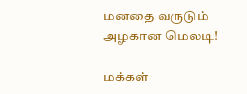மனதை வருடும் அழகான மெலடி!

மக்கள்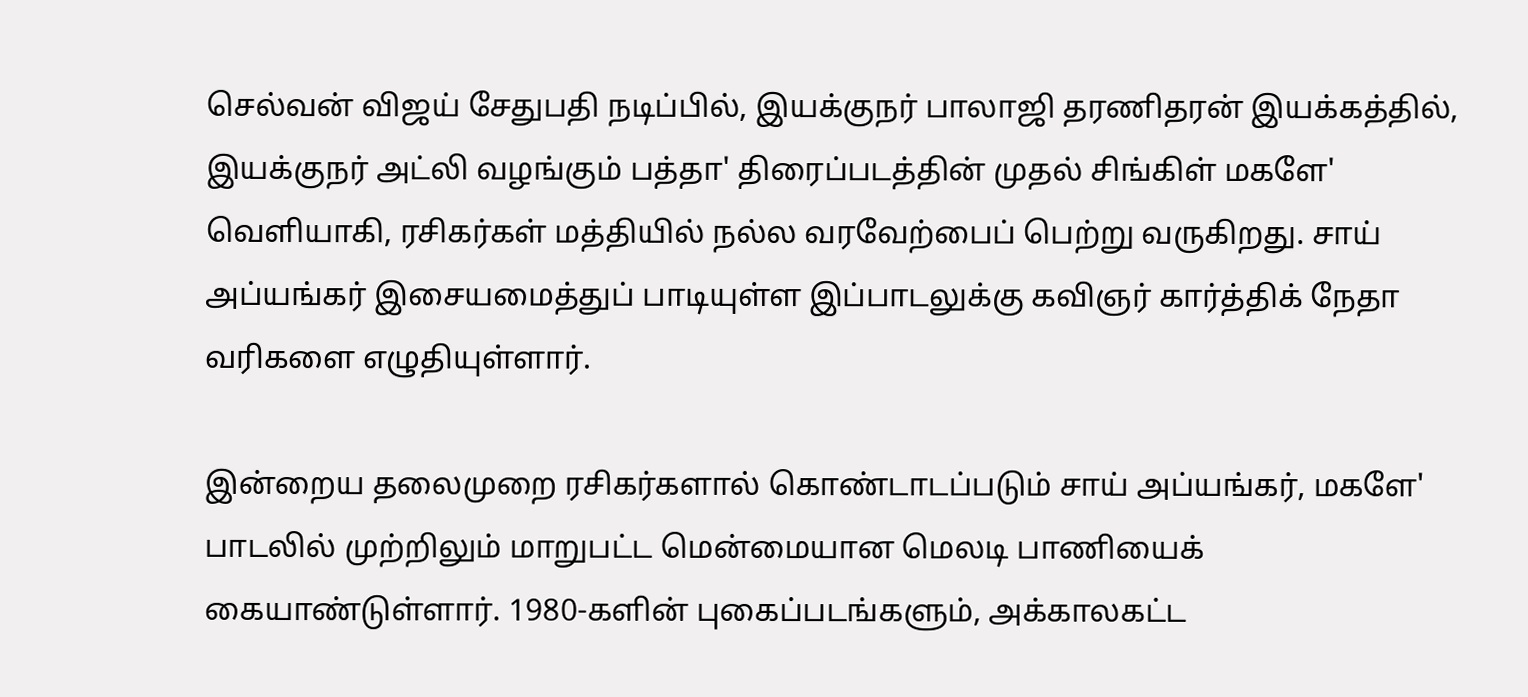செல்வன் விஜய் சேதுபதி நடிப்பில், இயக்குநர் பாலாஜி தரணிதரன் இயக்கத்தில், இயக்குநர் அட்லி வழங்கும் பத்தா' திரைப்படத்தின் முதல் சிங்கிள் மகளே' வெளியாகி, ரசிகர்கள் மத்தியில் நல்ல வரவேற்பைப் பெற்று வருகிறது. சாய் அப்யங்கர் இசையமைத்துப் பாடியுள்ள இப்பாடலுக்கு கவிஞர் கார்த்திக் நேதா வரிகளை எழுதியுள்ளார்.

இன்றைய தலைமுறை ரசிகர்களால் கொண்டாடப்படும் சாய் அப்யங்கர், மகளே' பாடலில் முற்றிலும் மாறுபட்ட மென்மையான மெலடி பாணியைக் கையாண்டுள்ளார். 1980-களின் புகைப்படங்களும், அக்காலகட்ட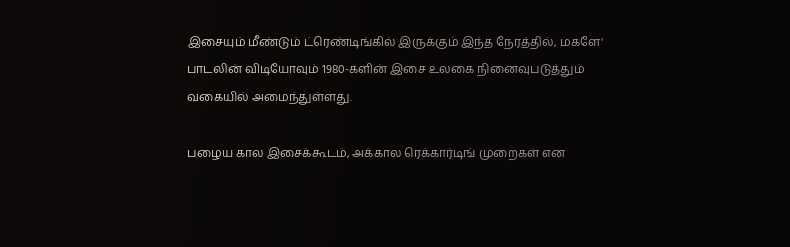இசையும் மீண்டும் ட்ரெண்டிங்கில் இருக்கும் இந்த நேரத்தில், மகளே' பாடலின் விடியோவும் 1980-களின் இசை உலகை நினைவுபடுத்தும் வகையில் அமைந்துள்ளது.

பழைய கால இசைக்கூடம், அக்கால ரெக்கார்டிங் முறைகள் என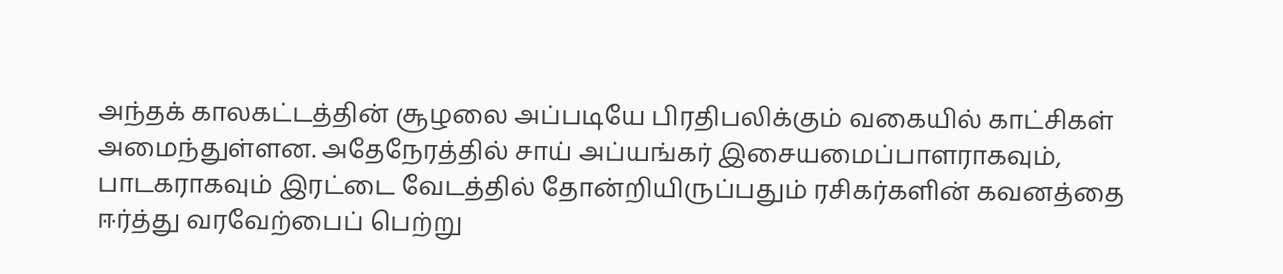அந்தக் காலகட்டத்தின் சூழலை அப்படியே பிரதிபலிக்கும் வகையில் காட்சிகள் அமைந்துள்ளன. அதேநேரத்தில் சாய் அப்யங்கர் இசையமைப்பாளராகவும், பாடகராகவும் இரட்டை வேடத்தில் தோன்றியிருப்பதும் ரசிகர்களின் கவனத்தை ஈர்த்து வரவேற்பைப் பெற்று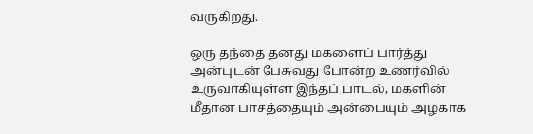வருகிறது.

ஒரு தந்தை தனது மகளைப் பார்த்து அன்புடன் பேசுவது போன்ற உணர்வில் உருவாகியுள்ள இந்தப் பாடல், மகளின் மீதான பாசத்தையும் அன்பையும் அழகாக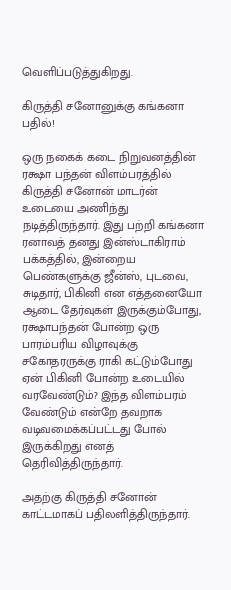வெளிப்படுத்துகிறது.

கிருத்தி சனோனுக்கு கங்கனா பதில்!

ஒரு நகைக் கடை நிறுவனத்தின் ரக்ஷா பந்தன் விளம்பரத்தில் கிருத்தி சனோன் மாடர்ன் உடையை அணிந்து நடித்திருந்தார். இது பற்றி கங்கனா ரனாவத் தனது இன்ஸ்டாகிராம் பக்கத்தில், இன்றைய பெண்களுக்கு ஜீன்ஸ், புடவை, சுடிதார், பிகினி என எத்தனையோ ஆடை தேர்வுகள் இருக்கும்போது, ரக்ஷாபந்தன் போன்ற ஒரு பாரம்பரிய விழாவுக்கு சகோதரருக்கு ராகி கட்டும்போது ஏன் பிகினி போன்ற உடையில் வரவேண்டும்? இந்த விளம்பரம் வேண்டும் என்றே தவறாக வடிவமைக்கப்பட்டது போல் இருக்கிறது எனத் தெரிவித்திருந்தார்.

அதற்கு கிருத்தி சனோன் காட்டமாகப் பதிலளித்திருந்தார்.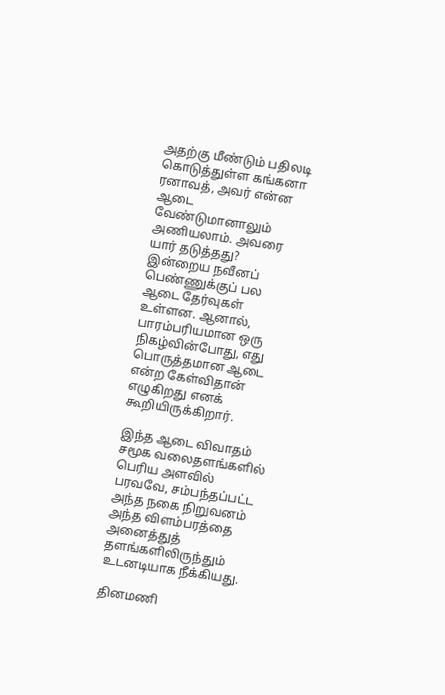அதற்கு மீண்டும் பதிலடி கொடுத்துள்ள கங்கனா ரனாவத், அவர் என்ன ஆடை வேண்டுமானாலும் அணியலாம். அவரை யார் தடுத்தது? இன்றைய நவீனப் பெண்ணுக்குப் பல ஆடை தேர்வுகள் உள்ளன. ஆனால், பாரம்பரியமான ஒரு நிகழ்வின்போது, எது பொருத்தமான ஆடை என்ற கேள்விதான் எழுகிறது எனக் கூறியிருக்கிறார்.

இந்த ஆடை விவாதம் சமூக வலைதளங்களில் பெரிய அளவில் பரவவே, சம்பந்தப்பட்ட அந்த நகை நிறுவனம் அந்த விளம்பரத்தை அனைத்துத் தளங்களிலிருந்தும் உடனடியாக நீக்கியது.

தினமணி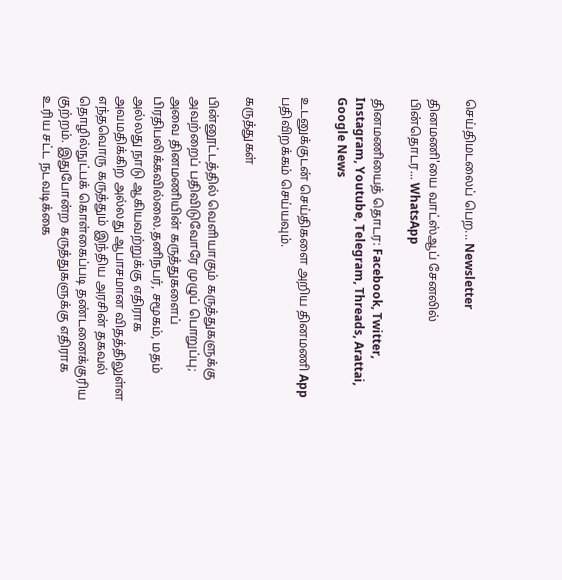செய்திமடலைப் பெற... Newsletter

தினமணி'யை வாட்ஸ்ஆப் சேனலில் பின்தொடர... WhatsApp

தினமணியைத் தொடர: Facebook, Twitter, Instagram, Youtube, Telegram, Threads, Arattai, Google News

உடனுக்குடன் செய்திகளை அறிய தினமணி App பதிவிறக்கம் செய்யவும்.

கருத்துகள்

பின்னூட்டத்தில் வெளியாகும் கருத்துகளுக்கு அவற்றைப் பதிவிடுவோரே முழுப் பொறுப்பு; அவை தினமணியின் கருத்துகளைப் பிரதிபலிக்கவில்லை.தனிநபர், சமூகம், மதம் அல்லது நாடு ஆகியவற்றுக்கு எதிராக அவமதிக்கிற அல்லது ஆபாசமான விதத்திலுள்ள எந்தவொரு கருத்தும் இந்திய அரசின் தகவல் தொழில்நுட்பக் கொள்கைப்படி தண்டனைக்குரிய குற்றம். இதுபோன்ற கருத்துகளுக்கு எதிராக உரிய சட்ட நடவடிக்கை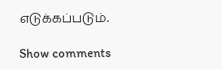எடுக்கப்படும்.

Show comments